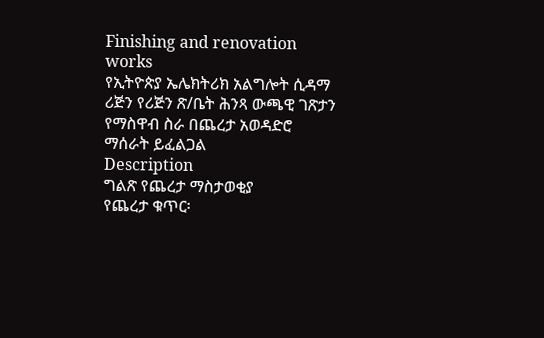Finishing and renovation works
የኢትዮጵያ ኤሌክትሪክ አልግሎት ሲዳማ ሪጅን የሪጅን ጽ/ቤት ሕንጻ ውጫዊ ገጽታን የማስዋብ ስራ በጨረታ አወዳድሮ ማሰራት ይፈልጋል
Description
ግልጽ የጨረታ ማስታወቂያ
የጨረታ ቁጥር፡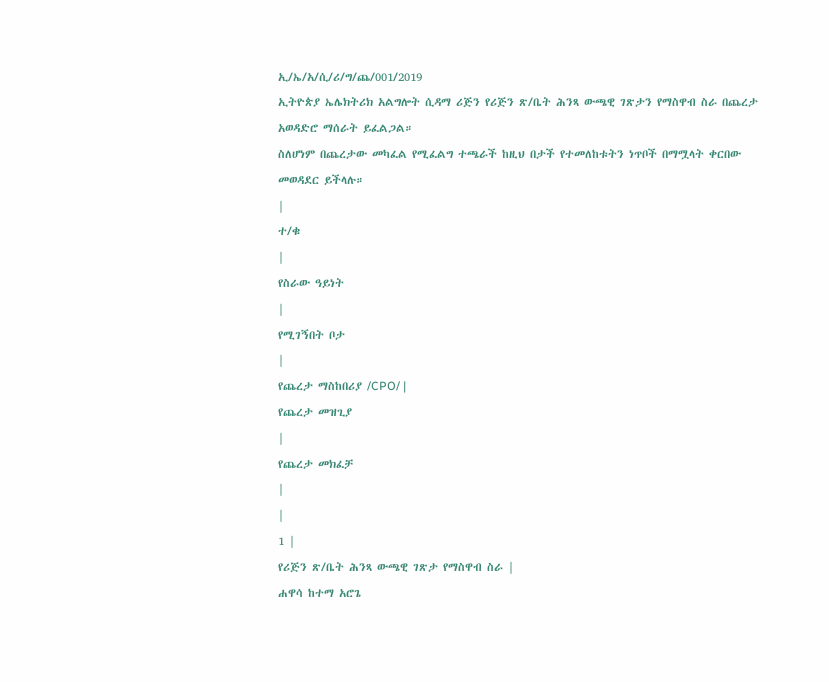ኢ/ኤ/አ/ሲ/ሪ/ግ/ጨ/001/2019
ኢትዮጵያ ኤሌክትሪክ አልግሎት ሲዳማ ሪጅን የሪጅን ጽ/ቤት ሕንጻ ውጫዊ ገጽታን የማስዋብ ስራ በጨረታ አወዳድሮ ማሰራት ይፈልጋል።
ስለሆነም በጨረታው መካፈል የሚፈልግ ተጫራች ከዚህ በታች የተመለከቱትን ነጥቦች በማሟላት ቀርበው መወዳደር ይችላሉ።
|
ተ/ቁ
|
የስራው ዓይነት
|
የሚገኝበት ቦታ
|
የጨረታ ማስከበሪያ /CPO/ |
የጨረታ መዝጊያ
|
የጨረታ መክፈቻ
|
|
1 |
የሪጅን ጽ/ቤት ሕንጻ ውጫዊ ገጽታ የማስዋብ ስራ |
ሐዋሳ ከተማ አሮጌ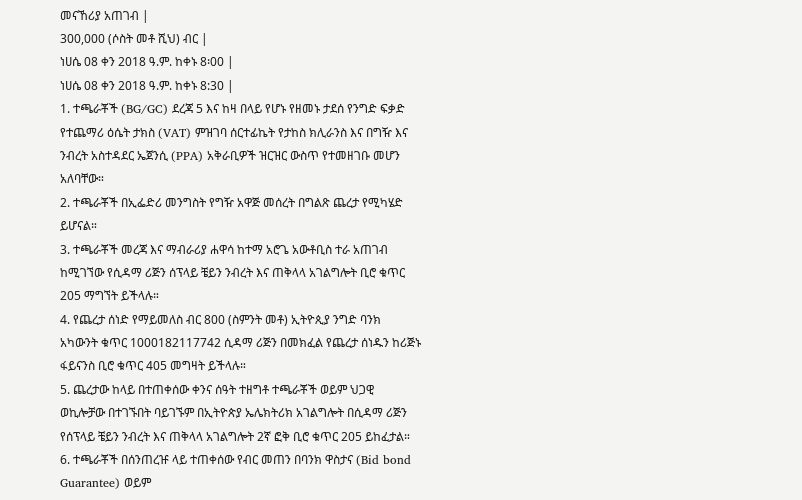መናኸሪያ አጠገብ |
300,000 (ሶስት መቶ ሺህ) ብር |
ነሀሴ 08 ቀን 2018 ዓ.ም. ከቀኑ 8፡00 |
ነሀሴ 08 ቀን 2018 ዓ.ም. ከቀኑ 8:30 |
1. ተጫራቾች (BG/GC) ደረጃ 5 እና ከዛ በላይ የሆኑ የዘመኑ ታደሰ የንግድ ፍቃድ የተጨማሪ ዕሴት ታክስ (VAT) ምዝገባ ሰርተፊኬት የታከስ ክሊራንስ እና በግዥ እና ንብረት አስተዳደር ኤጀንሲ (PPA) አቅራቢዎች ዝርዝር ውስጥ የተመዘገቡ መሆን አለባቸው።
2. ተጫራቾች በኢፌድሪ መንግስት የግዥ አዋጅ መሰረት በግልጽ ጨረታ የሚካሄድ ይሆናል።
3. ተጫራቾች መረጃ እና ማብራሪያ ሐዋሳ ከተማ አሮጌ አውቶቢስ ተራ አጠገብ ከሚገኘው የሲዳማ ሪጅን ሰፕላይ ቼይን ንብረት እና ጠቅላላ አገልግሎት ቢሮ ቁጥር 205 ማግኘት ይችላሉ።
4. የጨረታ ሰነድ የማይመለስ ብር 800 (ስምንት መቶ) ኢትዮጲያ ንግድ ባንክ አካውንት ቁጥር 1000182117742 ሲዳማ ሪጅን በመክፈል የጨረታ ሰነዱን ከሪጅኑ ፋይናንስ ቢሮ ቁጥር 405 መግዛት ይችላሉ።
5. ጨረታው ከላይ በተጠቀሰው ቀንና ሰዓት ተዘግቶ ተጫራቾች ወይም ህጋዊ ወኪሎቻው በተገኙበት ባይገኙም በኢትዮጵያ ኤሌክትሪክ አገልግሎት በሲዳማ ሪጅን የሰፕላይ ቼይን ንብረት እና ጠቅላላ አገልግሎት 2ኛ ፎቅ ቢሮ ቁጥር 205 ይከፈታል።
6. ተጫራቾች በሰንጠረዡ ላይ ተጠቀሰው የብር መጠን በባንክ ዋስታና (Bid bond Guarantee) ወይም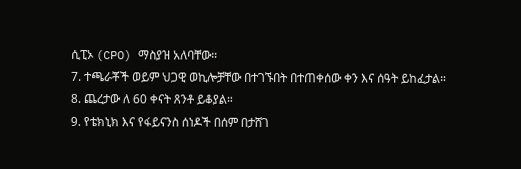ሲፒኦ (CPO) ማስያዝ አለባቸው።
7. ተጫራቾች ወይም ህጋዊ ወኪሎቻቸው በተገኙበት በተጠቀሰው ቀን እና ሰዓት ይከፈታል።
8. ጨረታው ለ 60 ቀናት ጸንቶ ይቆያል።
9. የቴክኒክ እና የፋይናንስ ሰነዶች በሰም በታሸገ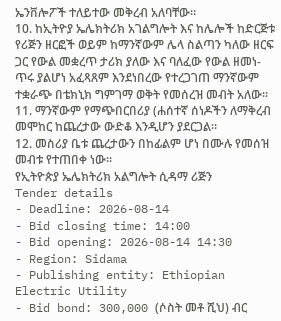ኤንቨሎፖች ተለይተው መቅረብ አለባቸው።
10. ከኢትዮያ ኤሌክትሪክ አገልግሎት እና ከሌሎች ከድርጅቱ የሪጅን ዘርፎች ወይም ከማንኛውም ሌላ ስልጣን ካለው ዘርፍ ጋር የውል መቋረጥ ታሪክ ያለው እና ባለፈው የውል ዘመነ- ጥሩ ያልሆነ አፈጻጸም እንደነበረው የተረጋገጠ ማንኛውም ተቋራጭ በቴክኒክ ግምገማ ወቅት የመሰረዝ መብት አለው።
11. ማንኛውም የማጭበርበሪያ (ሐሰተኛ ሰነዶችን ለማቅረብ መሞከር ከጨረታው ውድቆ እንዲሆን ያደርጋል።
12. መስሪያ ቤቱ ጨረታውን በከፊልም ሆነ በሙሉ የመሰዝ መብቱ የተጠበቀ ነው።
የኢትዮጵያ ኤሌክትሪክ አልግሎት ሲዳማ ሪጅን
Tender details
- Deadline: 2026-08-14
- Bid closing time: 14:00
- Bid opening: 2026-08-14 14:30
- Region: Sidama
- Publishing entity: Ethiopian Electric Utility
- Bid bond: 300,000 (ሶስት መቶ ሺህ) ብር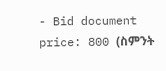- Bid document price: 800 (ስምንት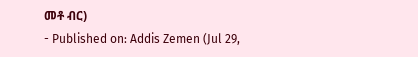መቶ ብር)
- Published on: Addis Zemen (Jul 29,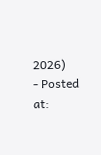2026)
- Posted at: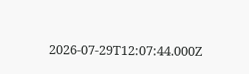2026-07-29T12:07:44.000Z